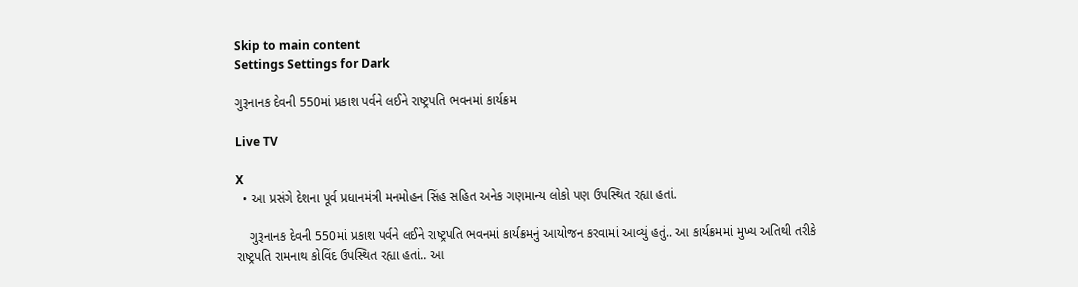Skip to main content
Settings Settings for Dark

ગુરૂનાનક દેવની 550માં પ્રકાશ પર્વને લઈને રાષ્ટ્રપતિ ભવનમાં કાર્યક્રમ

Live TV

X
  • આ પ્રસંગે દેશના પૂર્વ પ્રધાનમંત્રી મનમોહન સિંહ સહિત અનેક ગણમાન્ય લોકો પણ ઉપસ્થિત રહ્યા હતાં.

    ગુરૂનાનક દેવની 550માં પ્રકાશ પર્વને લઈને રાષ્ટ્રપતિ ભવનમાં કાર્યક્રમનું આયોજન કરવામાં આવ્યું હતું.. આ કાર્યક્રમમાં મુખ્ય અતિથી તરીકે રાષ્ટ્રપતિ રામનાથ કોવિંદ ઉપસ્થિત રહ્યા હતાં.. આ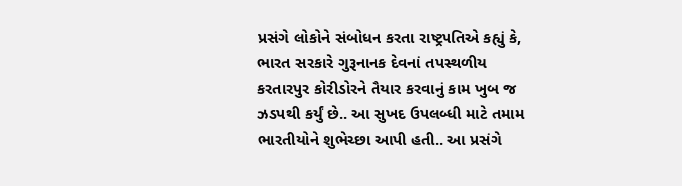પ્રસંગે લોકોને સંબોધન કરતા રાષ્ટ્રપતિએ કહ્યું કે, ભારત સરકારે ગુરૂનાનક દેવનાં તપસ્થળીય કરતારપુર કોરીડોરને તૈયાર કરવાનું કામ ખુબ જ ઝડપથી કર્યું છે.. આ સુખદ ઉપલબ્ધી માટે તમામ ભારતીયોને શુભેચ્છા આપી હતી.. આ પ્રસંગે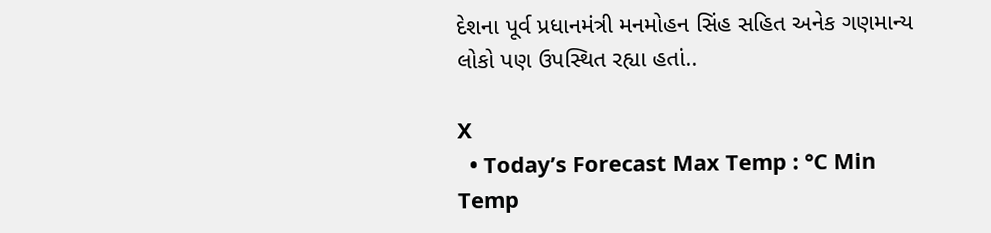દેશના પૂર્વ પ્રધાનમંત્રી મનમોહન સિંહ સહિત અનેક ગણમાન્ય લોકો પણ ઉપસ્થિત રહ્યા હતાં..

X
  • Today’s Forecast Max Temp : °C Min Temp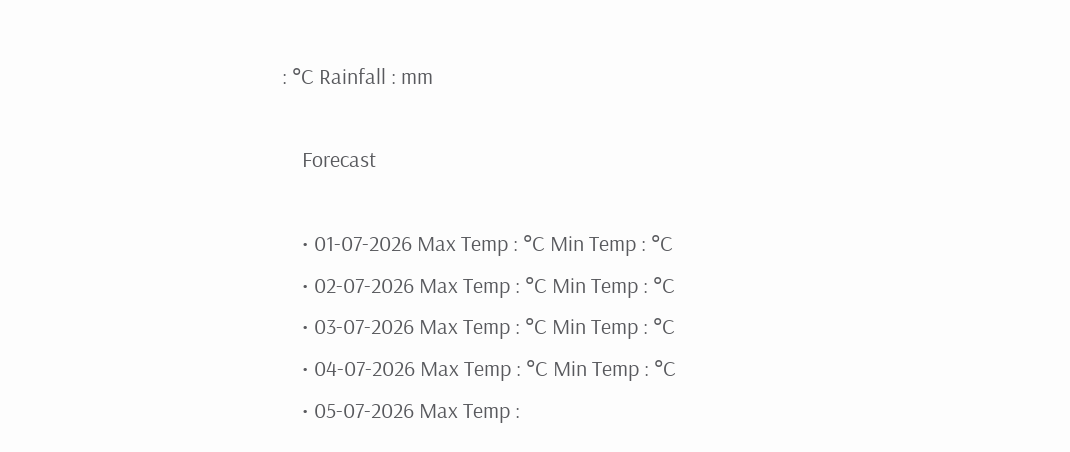: °C Rainfall : mm

    Forecast

    • 01-07-2026 Max Temp : °C Min Temp : °C
    • 02-07-2026 Max Temp : °C Min Temp : °C
    • 03-07-2026 Max Temp : °C Min Temp : °C
    • 04-07-2026 Max Temp : °C Min Temp : °C
    • 05-07-2026 Max Temp :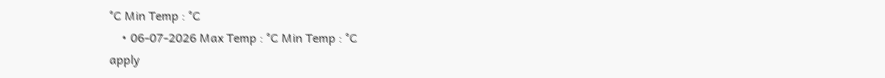°C Min Temp : °C
    • 06-07-2026 Max Temp : °C Min Temp : °C
apply